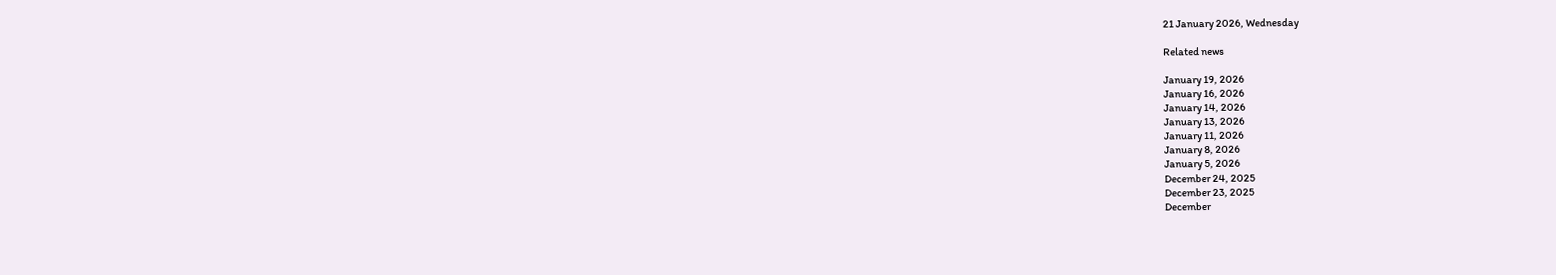21 January 2026, Wednesday

Related news

January 19, 2026
January 16, 2026
January 14, 2026
January 13, 2026
January 11, 2026
January 8, 2026
January 5, 2026
December 24, 2025
December 23, 2025
December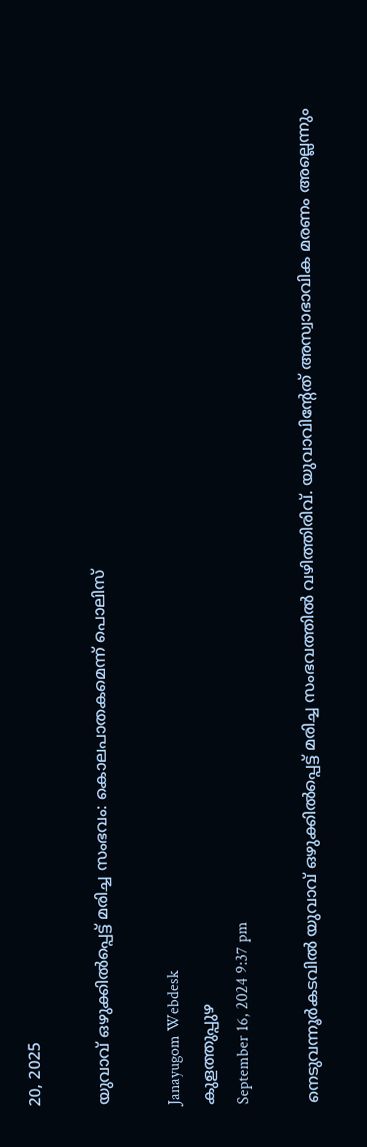20, 2025

യുവാവ് ഒഴുക്കിൽപ്പെട്ട് മരിച്ച സംഭവം: കൊലപാതകമെന്ന് പൊലിസ്

Janayugom Webdesk
കുളത്തുപ്പുഴ
September 16, 2024 9:37 pm

നെടുവന്നൂർകടവിൽ യുവാവ് ഒഴുക്കിൽപ്പെട്ട് മരിച്ച സംഭവത്തിൽ വഴിത്തിരിവ്. യുവാവിന്റേത് അസ്വാഭാവിക മരണം അല്ലെന്നും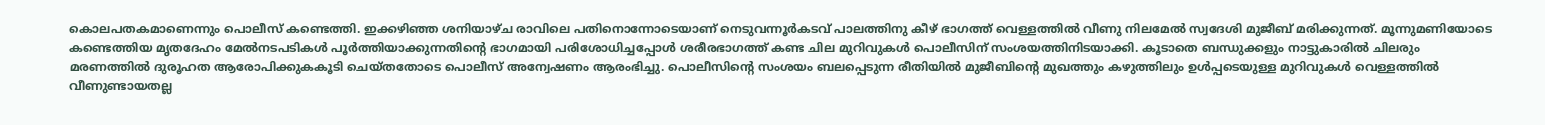കൊലപതകമാണെന്നും പൊലീസ് കണ്ടെത്തി. ഇക്കഴിഞ്ഞ ശനിയാഴ്ച രാവിലെ പതിനൊന്നോടെയാണ് നെടുവന്നൂർകടവ് പാലത്തിനു കീഴ് ഭാഗത്ത് വെള്ളത്തിൽ വീണു നിലമേൽ സ്വദേശി മുജീബ് മരിക്കുന്നത്. മൂന്നുമണിയോടെ കണ്ടെത്തിയ മൃതദേഹം മേൽനടപടികൾ പൂർത്തിയാക്കുന്നതിന്റെ ഭാഗമായി പരിശോധിച്ചപ്പോൾ ശരീരഭാഗത്ത് കണ്ട ചില മുറിവുകൾ പൊലീസിന് സംശയത്തിനിടയാക്കി. കൂടാതെ ബന്ധുക്കളും നാട്ടുകാരിൽ ചിലരും മരണത്തിൽ ദുരൂഹത ആരോപിക്കുകകൂടി ചെയ്തതോടെ പൊലീസ് അന്വേഷണം ആരംഭിച്ചു. പൊലീസിന്റെ സംശയം ബലപ്പെടുന്ന രീതിയിൽ മുജീബിന്റെ മുഖത്തും കഴുത്തിലും ഉൾപ്പടെയുള്ള മുറിവുകൾ വെള്ളത്തിൽ വീണുണ്ടായതല്ല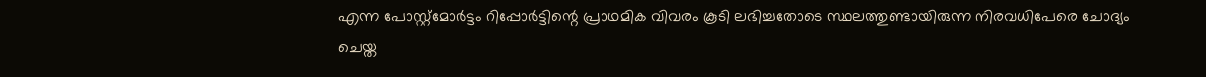എന്ന പോസ്റ്റ്മോർട്ടം റിപ്പോർട്ടിന്റെ പ്രാഥമിക വിവരം കൂടി ലഭിച്ചതോടെ സ്ഥലത്തുണ്ടായിരുന്ന നിരവധിപേരെ ചോദ്യം ചെയ്ത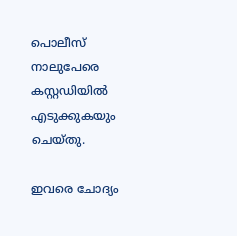പൊലീസ് നാലുപേരെ കസ്റ്റഡിയിൽ എടുക്കുകയും ചെയ്തു.

ഇവരെ ചോദ്യം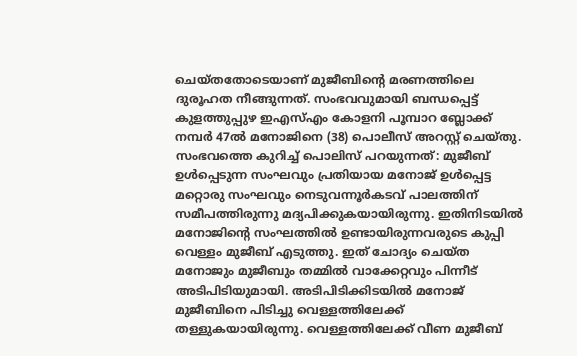ചെയ്തതോടെയാണ് മുജീബിന്റെ മരണത്തിലെ ദുരൂഹത നീങ്ങുന്നത്. സംഭവവുമായി ബന്ധപ്പെട്ട് കുളത്തുപ്പുഴ ഇഎസ്എം കോളനി പൂമ്പാറ ബ്ലോക്ക് നമ്പർ 47ൽ മനോജിനെ (38) പൊലീസ് അറസ്റ്റ് ചെയ്തു. സംഭവത്തെ കുറിച്ച് പൊലിസ് പറയുന്നത്: മുജീബ് ഉൾപ്പെടുന്ന സംഘവും പ്രതിയായ മനോജ് ഉൾപ്പെട്ട മറ്റൊരു സംഘവും നെടുവന്നൂർകടവ് പാലത്തിന് സമീപത്തിരുന്നു മദ്യപിക്കുകയായിരുന്നു. ഇതിനിടയിൽ മനോജിന്റെ സംഘത്തിൽ ഉണ്ടായിരുന്നവരുടെ കുപ്പി വെള്ളം മുജീബ് എടുത്തു. ഇത് ചോദ്യം ചെയ്ത മനോജും മുജീബും തമ്മിൽ വാക്കേറ്റവും പിന്നീട് അടിപിടിയുമായി. അടിപിടിക്കിടയിൽ മനോജ് മുജീബിനെ പിടിച്ചു വെള്ളത്തിലേക്ക് തള്ളുകയായിരുന്നു. വെള്ളത്തിലേക്ക് വീണ മുജീബ്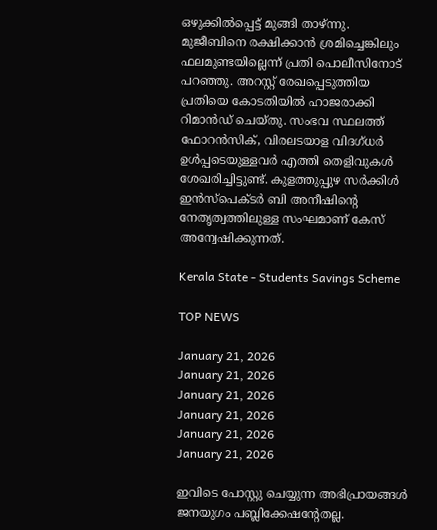ഒഴുക്കിൽപ്പെട്ട് മുങ്ങി താഴ്ന്നു. മുജീബിനെ രക്ഷിക്കാൻ ശ്രമിച്ചെങ്കിലും ഫലമുണ്ടയില്ലെന്ന് പ്രതി പൊലീസിനോട് പറഞ്ഞു. അറസ്റ്റ് രേഖപ്പെടുത്തിയ പ്രതിയെ കോടതിയിൽ ഹാജരാക്കി റിമാൻഡ് ചെയ്തു. സംഭവ സ്ഥലത്ത് ഫോറൻസിക്, വിരലടയാള വിദഗ്ധർ ഉൾപ്പടെയുള്ളവർ എത്തി തെളിവുകൾ ശേഖരിച്ചിട്ടുണ്ട്. കുളത്തുപ്പുഴ സർക്കിൾ ഇൻസ്പെക്ടർ ബി അനീഷിന്റെ നേതൃത്വത്തിലുള്ള സംഘമാണ് കേസ് അന്വേഷിക്കുന്നത്.

Kerala State - Students Savings Scheme

TOP NEWS

January 21, 2026
January 21, 2026
January 21, 2026
January 21, 2026
January 21, 2026
January 21, 2026

ഇവിടെ പോസ്റ്റു ചെയ്യുന്ന അഭിപ്രായങ്ങള്‍ ജനയുഗം പബ്ലിക്കേഷന്റേതല്ല.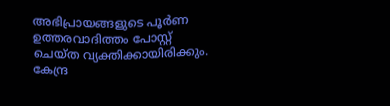അഭിപ്രായങ്ങളുടെ പൂര്‍ണ ഉത്തരവാദിത്തം പോസ്റ്റ് ചെയ്ത വ്യക്തിക്കായിരിക്കും. കേന്ദ്ര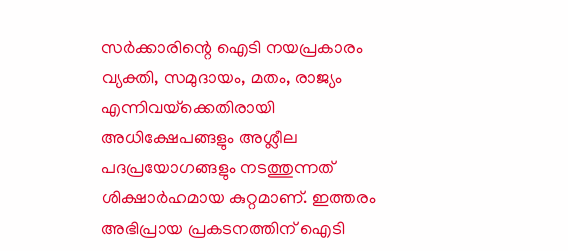സര്‍ക്കാരിന്റെ ഐടി നയപ്രകാരം വ്യക്തി, സമുദായം, മതം, രാജ്യം എന്നിവയ്‌ക്കെതിരായി അധിക്ഷേപങ്ങളും അശ്ലീല പദപ്രയോഗങ്ങളും നടത്തുന്നത് ശിക്ഷാര്‍ഹമായ കുറ്റമാണ്. ഇത്തരം അഭിപ്രായ പ്രകടനത്തിന് ഐടി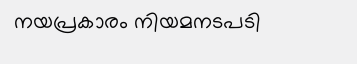നയപ്രകാരം നിയമനടപടി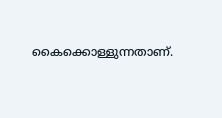കൈക്കൊള്ളുന്നതാണ്.